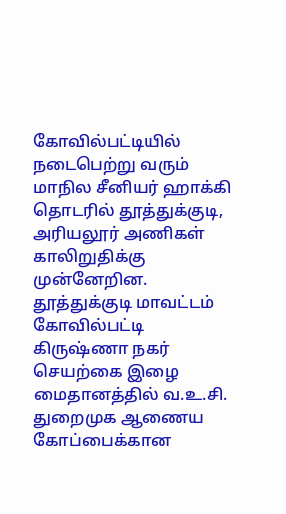கோவில்பட்டியில் நடைபெற்று வரும் மாநில சீனியர் ஹாக்கி தொடரில் தூத்துக்குடி, அரியலூர் அணிகள் காலிறுதிக்கு முன்னேறின.
தூத்துக்குடி மாவட்டம் கோவில்பட்டி கிருஷ்ணா நகர் செயற்கை இழை மைதானத்தில் வ.உ.சி. துறைமுக ஆணைய கோப்பைக்கான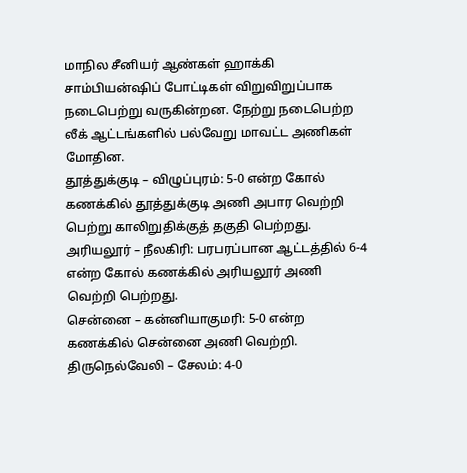மாநில சீனியர் ஆண்கள் ஹாக்கி சாம்பியன்ஷிப் போட்டிகள் விறுவிறுப்பாக நடைபெற்று வருகின்றன. நேற்று நடைபெற்ற லீக் ஆட்டங்களில் பல்வேறு மாவட்ட அணிகள் மோதின.
தூத்துக்குடி – விழுப்புரம்: 5-0 என்ற கோல் கணக்கில் தூத்துக்குடி அணி அபார வெற்றி பெற்று காலிறுதிக்குத் தகுதி பெற்றது.
அரியலூர் – நீலகிரி: பரபரப்பான ஆட்டத்தில் 6-4 என்ற கோல் கணக்கில் அரியலூர் அணி வெற்றி பெற்றது.
சென்னை – கன்னியாகுமரி: 5-0 என்ற கணக்கில் சென்னை அணி வெற்றி.
திருநெல்வேலி – சேலம்: 4-0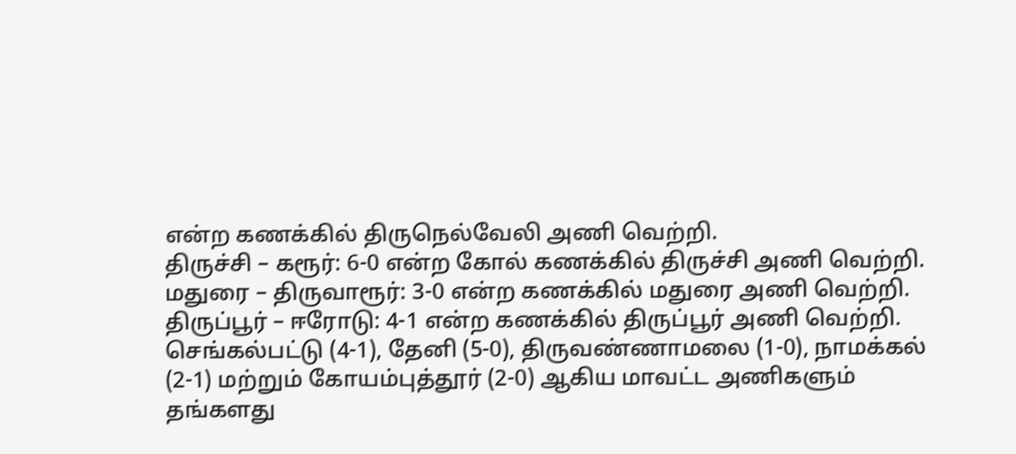என்ற கணக்கில் திருநெல்வேலி அணி வெற்றி.
திருச்சி – கரூர்: 6-0 என்ற கோல் கணக்கில் திருச்சி அணி வெற்றி.
மதுரை – திருவாரூர்: 3-0 என்ற கணக்கில் மதுரை அணி வெற்றி.
திருப்பூர் – ஈரோடு: 4-1 என்ற கணக்கில் திருப்பூர் அணி வெற்றி.
செங்கல்பட்டு (4-1), தேனி (5-0), திருவண்ணாமலை (1-0), நாமக்கல் (2-1) மற்றும் கோயம்புத்தூர் (2-0) ஆகிய மாவட்ட அணிகளும் தங்களது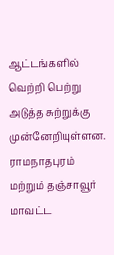ஆட்டங்களில் வெற்றி பெற்று அடுத்த சுற்றுக்கு முன்னேறியுள்ளன. ராமநாதபுரம் மற்றும் தஞ்சாவூர் மாவட்ட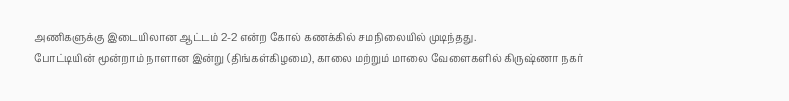அணிகளுக்கு இடையிலான ஆட்டம் 2-2 என்ற கோல் கணக்கில் சமநிலையில் முடிந்தது.
போட்டியின் மூன்றாம் நாளான இன்று (திங்கள்கிழமை), காலை மற்றும் மாலை வேளைகளில் கிருஷ்ணா நகர்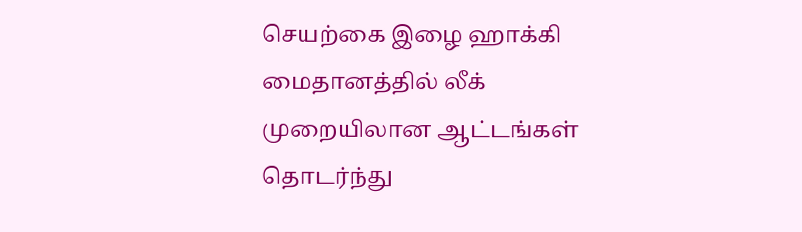செயற்கை இழை ஹாக்கி மைதானத்தில் லீக் முறையிலான ஆட்டங்கள் தொடர்ந்து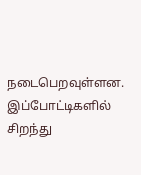நடைபெறவுள்ளன. இப்போட்டிகளில் சிறந்து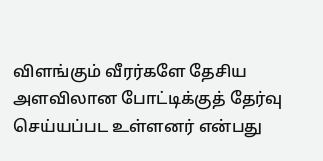விளங்கும் வீரர்களே தேசிய அளவிலான போட்டிக்குத் தேர்வு செய்யப்பட உள்ளனர் என்பது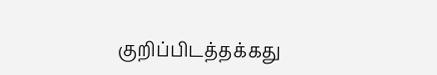குறிப்பிடத்தக்கது